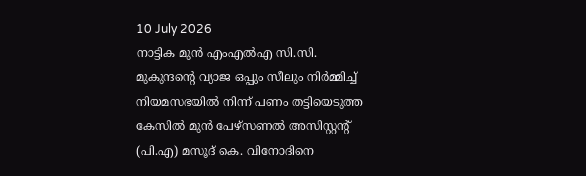10 July 2026
നാട്ടിക മുൻ എംഎൽഎ സി.സി. മുകുന്ദന്റെ വ്യാജ ഒപ്പും സീലും നിർമ്മിച്ച് നിയമസഭയിൽ നിന്ന് പണം തട്ടിയെടുത്ത കേസിൽ മുൻ പേഴ്സണൽ അസിസ്റ്റന്റ് (പി.എ) മസൂദ് കെ. വിനോദിനെ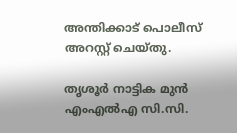അന്തിക്കാട് പൊലീസ് അറസ്റ്റ് ചെയ്തു.

തൃശൂർ നാട്ടിക മുൻ എംഎൽഎ സി.സി.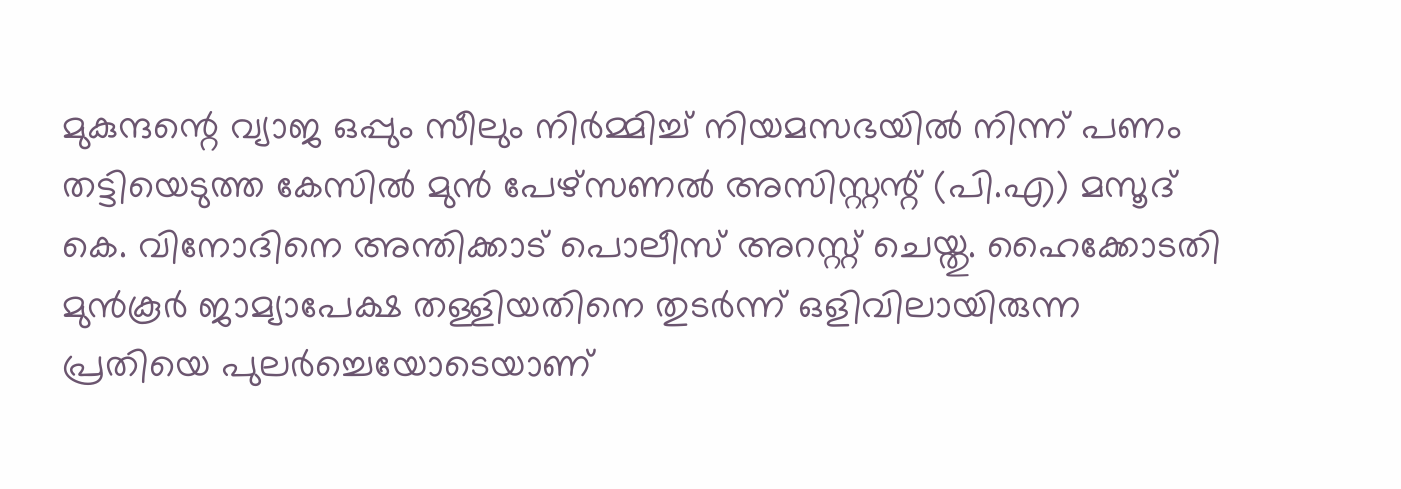മുകുന്ദന്റെ വ്യാജ ഒപ്പും സീലും നിർമ്മിച്ച് നിയമസഭയിൽ നിന്ന് പണം തട്ടിയെടുത്ത കേസിൽ മുൻ പേഴ്സണൽ അസിസ്റ്റന്റ് (പി.എ) മസൂദ് കെ. വിനോദിനെ അന്തിക്കാട് പൊലീസ് അറസ്റ്റ് ചെയ്തു. ഹൈക്കോടതി മുൻകൂർ ജാമ്യാപേക്ഷ തള്ളിയതിനെ തുടർന്ന് ഒളിവിലായിരുന്ന പ്രതിയെ പുലർച്ചെയോടെയാണ്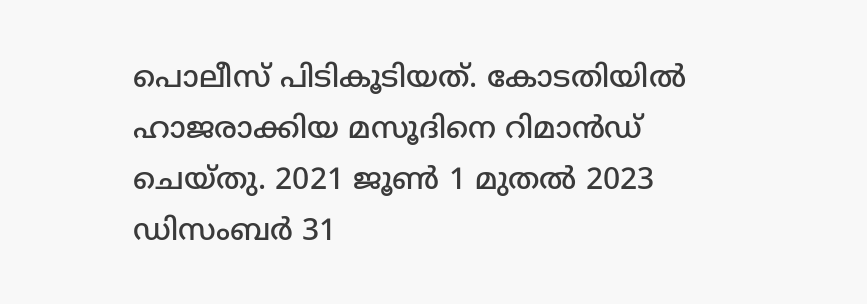പൊലീസ് പിടികൂടിയത്. കോടതിയിൽ ഹാജരാക്കിയ മസൂദിനെ റിമാൻഡ് ചെയ്തു. 2021 ജൂൺ 1 മുതൽ 2023 ഡിസംബർ 31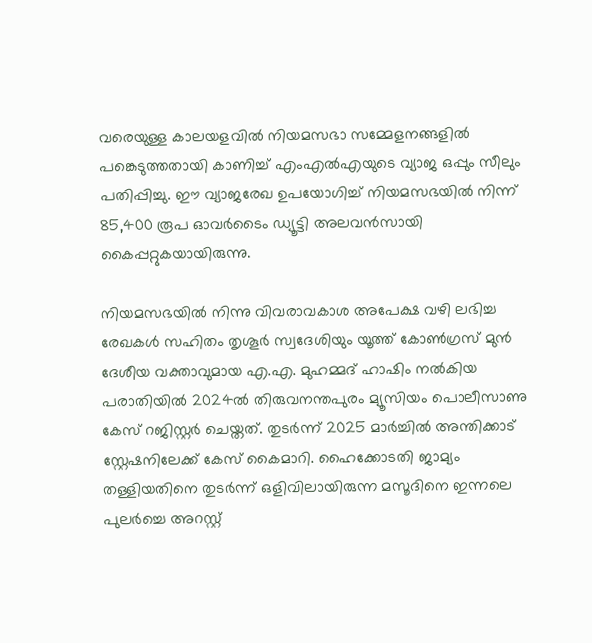വരെയുള്ള കാലയളവിൽ നിയമസഭാ സമ്മേളനങ്ങളിൽ പങ്കെടുത്തതായി കാണിച്ച് എംഎൽഎയുടെ വ്യാജ ഒപ്പും സീലും പതിപ്പിച്ചു. ഈ വ്യാജരേഖ ഉപയോഗിച്ച് നിയമസഭയിൽ നിന്ന് 85,400 രൂപ ഓവർടൈം ഡ്യൂട്ടി അലവൻസായി കൈപ്പറ്റുകയായിരുന്നു.

നിയമസഭയിൽ നിന്നു വിവരാവകാശ അപേക്ഷ വഴി ലഭിച്ച രേഖകൾ സഹിതം തൃശൂർ സ്വദേശിയും യൂത്ത് കോൺഗ്രസ് മുൻ ദേശീയ വക്താവുമായ എ.എ. മുഹമ്മദ് ഹാഷിം നൽകിയ പരാതിയിൽ 2024ൽ തിരുവനന്തപുരം മ്യൂസിയം പൊലീസാണു കേസ് റജിസ്റ്റർ ചെയ്തത്. തുടർന്ന് 2025 മാർച്ചിൽ അന്തിക്കാട് സ്റ്റേഷനിലേക്ക് കേസ് കൈമാറി. ഹൈക്കോടതി ജാമ്യം തള്ളിയതിനെ തുടർന്ന് ഒളിവിലായിരുന്ന മസൂദിനെ ഇന്നലെ പുലർച്ചെ അറസ്റ്റ്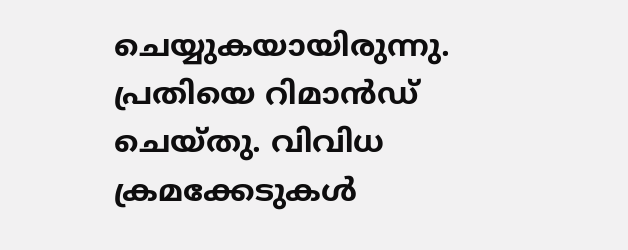ചെയ്യുകയായിരുന്നു. പ്രതിയെ റിമാൻഡ് ചെയ്തു. വിവിധ ക്രമക്കേടുകൾ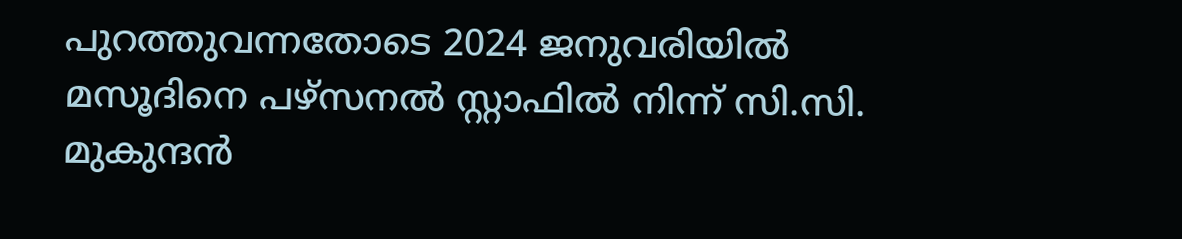പുറത്തുവന്നതോടെ 2024 ജനുവരിയിൽ മസൂദിനെ പഴ്സനൽ സ്റ്റാഫിൽ നിന്ന് സി.സി. മുകുന്ദൻ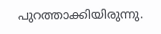പുറത്താക്കിയിരുന്നു.